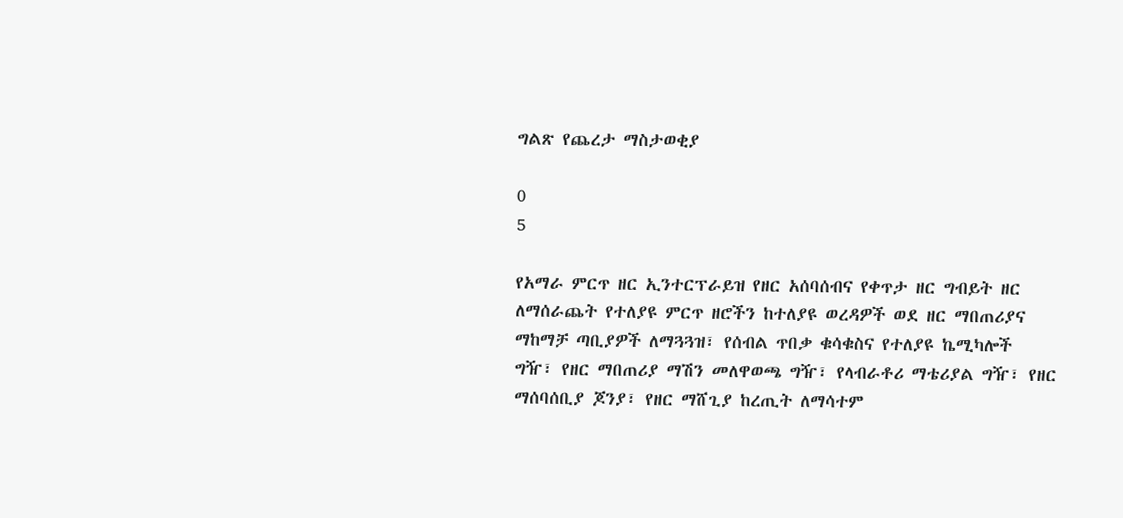ግልጽ የጨረታ ማስታወቂያ

0
5

የአማራ ምርጥ ዘር ኢንተርፕራይዝ የዘር አሰባሰብና የቀጥታ ዘር ግብይት ዘር ለማሰራጨት የተለያዩ ምርጥ ዘሮችን ከተለያዩ ወረዳዎች ወደ ዘር ማበጠሪያና ማከማቻ ጣቢያዎች ለማጓጓዝ፣ የሰብል ጥበቃ ቁሳቁስና የተለያዩ ኬሚካሎች ግዥ፣ የዘር ማበጠሪያ ማሽን መለዋወጫ ግዥ፣ የላብራቶሪ ማቴሪያል ግዥ፣ የዘር ማሰባሰቢያ ጆንያ፣ የዘር ማሸጊያ ከረጢት ለማሳተም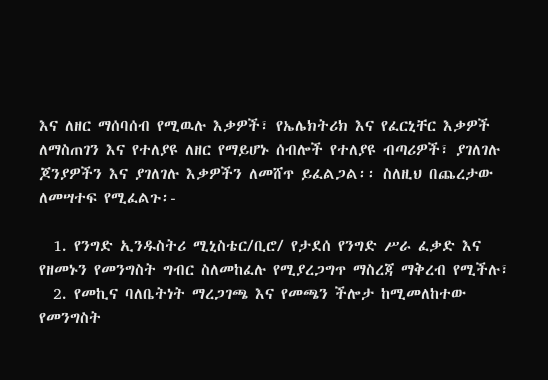እና ለዘር ማሰባሰብ የሚዉሉ እቃዎች፣ የኤሌክትሪክ እና የፈርኒቸር እቃዎች ለማስጠገን እና የተለያዩ ለዘር የማይሆኑ ሰብሎች የተለያዩ ብጣሪዎች፣ ያገለገሉ ጆንያዎችን እና ያገለገሉ እቃዎችን ለመሸጥ ይፈልጋል፡፡ ስለዚህ በጨረታው ለመሣተፍ የሚፈልጉ፡-

  1. የንግድ ኢንዱስትሪ ሚኒስቴር/ቢሮ/ የታደሰ የንግድ ሥራ ፈቃድ እና የዘመኑን የመንግስት ግብር ስለመከፈሉ የሚያረጋግጥ ማስረጃ ማቅረብ የሚችሉ፣
  2. የመኪና ባለቤትነት ማረጋገጫ እና የመጫን ችሎታ ከሚመለከተው የመንግስት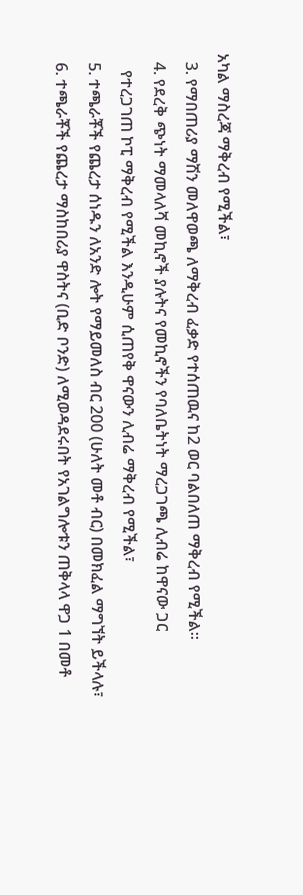አካል ማስረጃ ማቅረብ የሚችል፣
  3. የማበጠሪያ ማሽን መለዋወጫ ለማቅረብ ፈቃድ የተሰጠዉና ከ2 ወር ባልበለጠ ማቅረብ የሚችል፡፡
  4. የደረቅ ጭነት ማመላለሻ መኪኖች ያሉትና የመኪኖችን የባለቤትነት ማረጋገጫ ሊብሬ ከዋናው ጋር
    የተረጋገጠ ኮፒ ማቅረብ የሚችል እንዲሁም ሲጠየቅ ዋናውን ሊብሬ ማቅረብ የሚችል፣
  5. ተጫራቾች የጨረታ ሰነዱን ለአንድ ሎት የማይመለስ ብር 200 (ሁለት መቶ ብር) በመክፈል ማግኘት ይችላሉ፣
  6. ተጫራቾች የጨረታ ማስከበሪያ ዋስትና (ቢድ ቦንድ) ለሚወዳደሩበት የአገልግሎቱን ጠቅላላ ዋጋ 1 በመቶ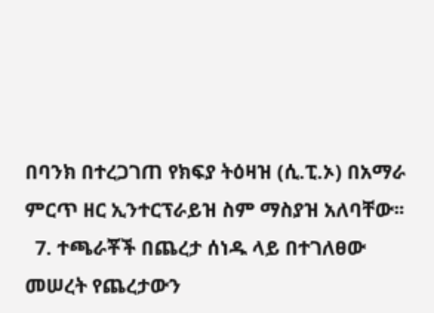በባንክ በተረጋገጠ የክፍያ ትዕዛዝ (ሲ.ፒ.ኦ) በአማራ ምርጥ ዘር ኢንተርፕራይዝ ስም ማስያዝ አለባቸው፡፡
  7. ተጫራቾች በጨረታ ሰነዱ ላይ በተገለፀው መሠረት የጨረታውን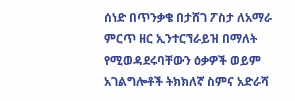ሰነድ በጥንቃቄ በታሸገ ፖስታ ለአማራ ምርጥ ዘር ኢንተርኘራይዝ በማለት የሚወዳደሩባቸውን ዕቃዎች ወይም አገልግሎቶች ትክክለኛ ስምና አድራሻ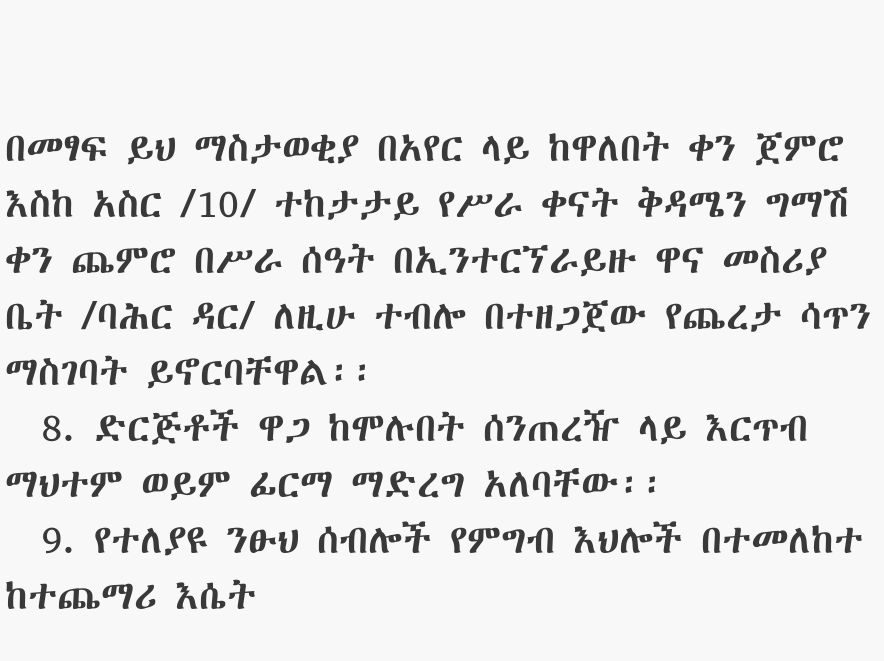በመፃፍ ይህ ማስታወቂያ በአየር ላይ ከዋለበት ቀን ጀምሮ እስከ አስር /10/ ተከታታይ የሥራ ቀናት ቅዳሜን ግማሽ ቀን ጨምሮ በሥራ ሰዓት በኢንተርኘራይዙ ዋና መስሪያ ቤት /ባሕር ዳር/ ለዚሁ ተብሎ በተዘጋጀው የጨረታ ሳጥን ማስገባት ይኖርባቸዋል፡፡
  8. ድርጅቶች ዋጋ ከሞሉበት ሰንጠረዥ ላይ እርጥብ ማህተም ወይም ፊርማ ማድረግ አለባቸው፡፡
  9. የተለያዩ ንፁህ ሰብሎች የምግብ እህሎች በተመለከተ ከተጨማሪ እሴት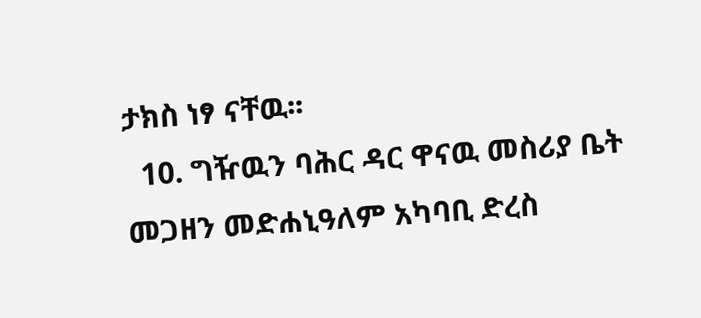ታክስ ነፃ ናቸዉ፡፡
  10. ግዥዉን ባሕር ዳር ዋናዉ መስሪያ ቤት መጋዘን መድሐኒዓለም አካባቢ ድረስ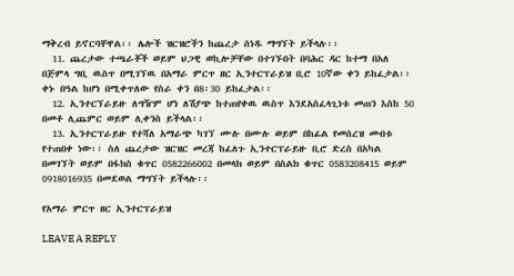ማቅረብ ይኖርባቸዋል፡፡ ሌሎች ዝርዝሮችን ከጨረታ ሰነዱ ማግኘት ይችላሉ፡፡
  11. ጨረታው ተጫራቾች ወይም ህጋዊ ወኪሎቻቸው በተገኙበት በባሕር ዳር ከተማ በአለ በጅምላ ግቢ ዉስጥ በሚገኘዉ በአማራ ምርጥ ዘር ኢንተርፕራይዝ ቢሮ 10ኛው ቀን ይከፈታል፡፡ ቀኑ በዓል ከሆነ በሚቀጥለው የስራ ቀን በ8፡30 ይከፈታል፡፡
  12. ኢንተርኘራይዙ ለግዥም ሆነ ለሽያጭ ከተጠየቀዉ ዉስጥ እንደአስፈላጊነቱ መጠን እስከ 50 በመቶ ሊጨምር ወይም ሊቀንስ ይችላል፡፡
  13. ኢንተርፕራይዙ የተሻለ አማራጭ ካገኘ ሙሉ በሙሉ ወይም በከፊል የመሰረዝ መብቱ የተጠበቀ ነው፡፡ ስለ ጨረታው ዝርዝር መረጃ ከፈለጉ ኢንተርፕራይዙ ቢሮ ድረስ በአካል በመገኘት ወይም በፋክስ ቁጥር 0582266002 በመላክ ወይም በስልክ ቁጥር 0583208415 ወይም 0918016935 በመደወል ማግኘት ይችላሉ፡፡

የአማራ ምርጥ ዘር ኢንተርፕራይዝ

LEAVE A REPLY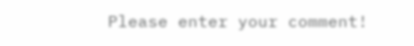Please enter your comment!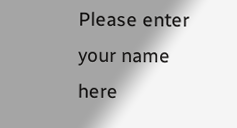Please enter your name here